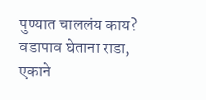पुण्यात चाललंय काय? वडापाव घेताना राडा, एकाने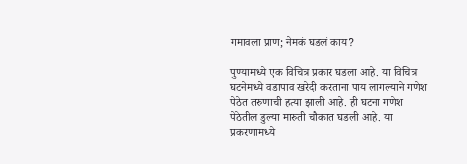गमावला प्राण; नेमकं घडलं काय?

पुण्यामध्ये एक विचित्र प्रकार घडला आहे. या विचित्र घटनेमध्ये वडापाव खरेदी करताना पाय लागल्याने गणेश पेठेत तरुणाची हत्या झाली आहे. ही घटना गणेश पेठेतील डुल्या मारुती चौकात घडली आहे. या प्रकरणामध्ये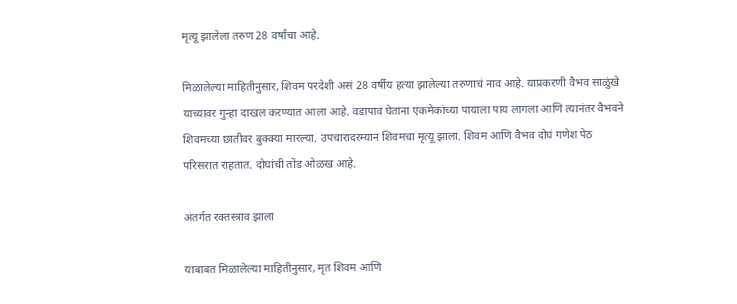मृत्यू झालेला तरुण 28 वर्षांचा आहे.

मिळालेल्या माहितीनुसार, शिवम परदेशी असं 28 वर्षीय हत्या झालेल्या तरुणाचं नाव आहे. याप्रकरणी वैभव साळुंखे याच्यावर गुन्हा दाखल करण्यात आला आहे. वडापाव घेताना एकमेकांच्या पायाला पाय लागला आणि त्यानंतर वैभवने शिवमच्या छातीवर बुक्क्या मारल्या. उपचारादरम्यान शिवमचा मृत्यू झाला. शिवम आणि वैभव दोघं गणेश पेठ परिसरात राहतात. दोघांची तोंड ओळख आहे.

अंतर्गत रक्तस्त्राव झाला

याबाबत मिळालेल्या माहितीनुसार, मृत शिवम आणि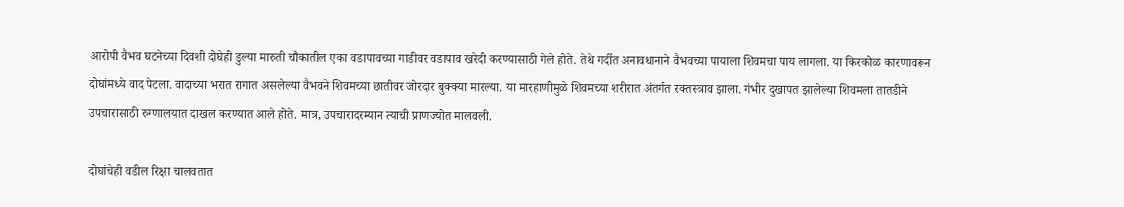आरोपी वैभव घटनेच्या दिवशी दोघेही डुल्या मारुती चौकातील एका वडापावच्या गाडीवर वडापाव खरेदी करण्यासाठी गेले होते. तेथे गर्दीत अनावधानाने वैभवच्या पायाला शिवमचा पाय लागला. या किरकोळ कारणावरून दोघांमध्ये वाद पेटला. वादाच्या भरात रागात असलेल्या वैभवने शिवमच्या छातीवर जोरदार बुक्क्या मारल्या. या मारहाणीमुळे शिवमच्या शरीरात अंतर्गत रक्तस्त्राव झाला. गंभीर दुखापत झालेल्या शिवमला तातडीने उपचारासाठी रुग्णालयात दाखल करण्यात आले होते. मात्र, उपचारादरम्यान त्याची प्राणज्योत मालवली.

दोघांचेही वडील रिक्षा चालवतात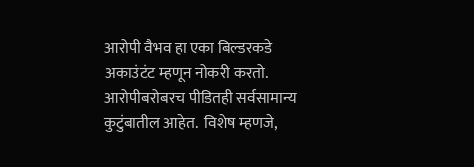आरोपी वैभव हा एका बिल्डरकडे अकाउंटंट म्हणून नोकरी करतो. आरोपीबरोबरच पीडितही सर्वसामान्य कुटुंबातील आहेत.  विशेष म्हणजे,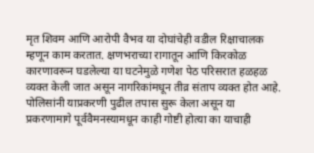मृत शिवम आणि आरोपी वैभव या दोघांचेही वडील रिक्षाचालक म्हणून काम करतात. क्षणभराच्या रागातून आणि किरकोळ कारणावरून घडलेल्या या घटनेमुळे गणेश पेठ परिसरात हळहळ व्यक्त केली जात असून नागरिकांमधून तीव्र संताप व्यक्त होत आहे. पोलिसांनी याप्रकरणी पुढील तपास सुरू केला असून या प्रकरणामागे पूर्ववैमनस्यामधून काही गोष्टी होत्या का याचाही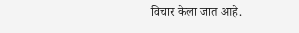विचार केला जात आहे.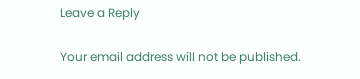Leave a Reply

Your email address will not be published.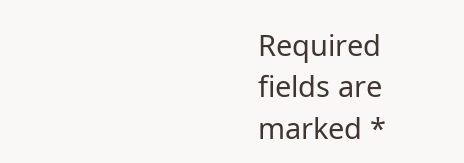Required fields are marked *